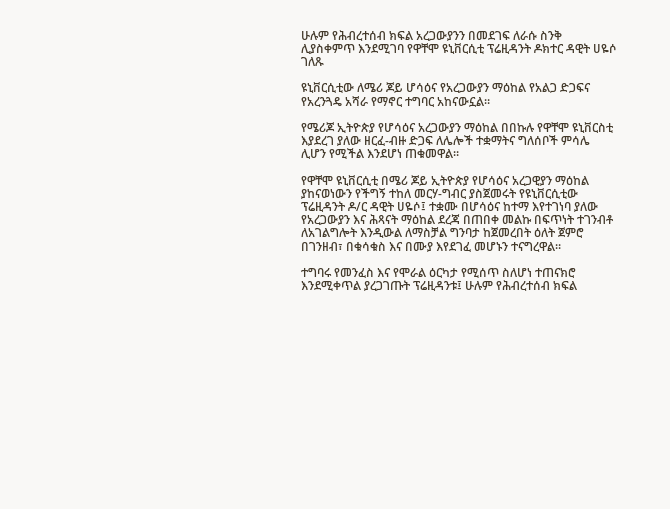ሁሉም የሕብረተሰብ ክፍል አረጋውያንን በመደገፍ ለራሱ ስንቅ ሊያስቀምጥ እንደሚገባ የዋቸሞ ዩኒቨርሲቲ ፕሬዚዳንት ዶክተር ዳዊት ሀዬሶ ገለጹ

ዩኒቨርሲቲው ለሜሪ ጆይ ሆሳዕና የአረጋውያን ማዕከል የአልጋ ድጋፍና የአረንጓዴ አሻራ የማኖር ተግባር አከናውኗል።

የሜሪጆ ኢትዮጵያ የሆሳዕና አረጋውያን ማዕከል በበኩሉ የዋቸሞ ዩኒቨርስቲ እያደረገ ያለው ዘርፈ-ብዙ ድጋፍ ለሌሎች ተቋማትና ግለሰቦች ምሳሌ ሊሆን የሚችል እንደሆነ ጠቁመዋል።

የዋቸሞ ዩኒቨርሲቲ በሜሪ ጆይ ኢትዮጵያ የሆሳዕና አረጋዊያን ማዕከል ያከናወነውን የችግኝ ተከለ መርሃ-ግብር ያስጀመሩት የዩኒቨርሲቲው ፕሬዚዳንት ዶ/ር ዳዊት ሀዬሶ፤ ተቋሙ በሆሳዕና ከተማ እየተገነባ ያለው የአረጋውያን እና ሕጻናት ማዕከል ደረጃ በጠበቀ መልኩ በፍጥነት ተገንብቶ ለአገልግሎት እንዲውል ለማስቻል ግንባታ ከጀመረበት ዕለት ጀምሮ በገንዘብ፣ በቁሳቁስ እና በሙያ እየደገፈ መሆኑን ተናግረዋል።

ተግባሩ የመንፈስ እና የሞራል ዕርካታ የሚሰጥ ስለሆነ ተጠናክሮ እንደሚቀጥል ያረጋገጡት ፕሬዚዳንቱ፤ ሁሉም የሕብረተሰብ ክፍል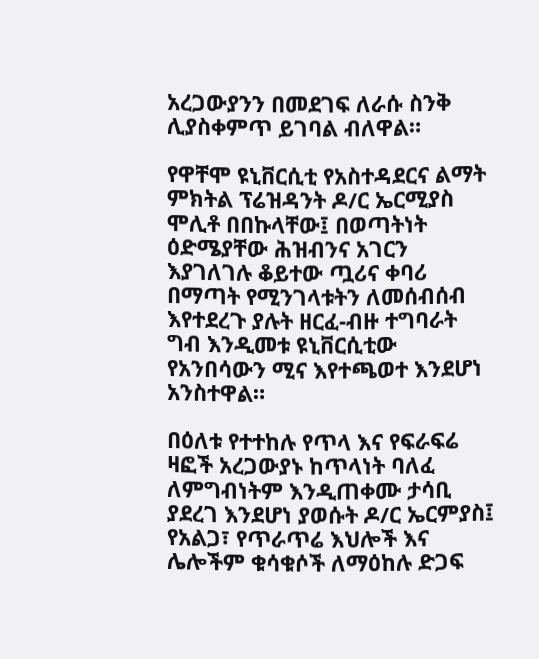አረጋውያንን በመደገፍ ለራሱ ስንቅ ሊያስቀምጥ ይገባል ብለዋል።

የዋቸሞ ዩኒቨርሲቲ የአስተዳደርና ልማት ምክትል ፕሬዝዳንት ዶ/ር ኤርሚያስ ሞሊቶ በበኩላቸው፤ በወጣትነት ዕድሜያቸው ሕዝብንና አገርን እያገለገሉ ቆይተው ጧሪና ቀባሪ በማጣት የሚንገላቱትን ለመሰብሰብ እየተደረጉ ያሉት ዘርፈ-ብዙ ተግባራት ግብ እንዲመቱ ዩኒቨርሲቲው የአንበሳውን ሚና እየተጫወተ እንደሆነ አንስተዋል።

በዕለቱ የተተከሉ የጥላ እና የፍራፍሬ ዛፎች አረጋውያኑ ከጥላነት ባለፈ ለምግብነትም እንዲጠቀሙ ታሳቢ ያደረገ እንደሆነ ያወሱት ዶ/ር ኤርምያስ፤ የአልጋ፣ የጥራጥሬ እህሎች እና ሌሎችም ቁሳቁሶች ለማዕከሉ ድጋፍ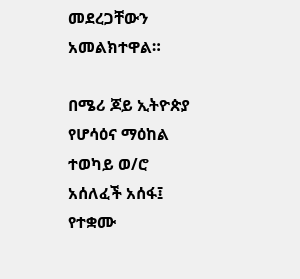መደረጋቸውን አመልክተዋል።

በሜሪ ጆይ ኢትዮጵያ የሆሳዕና ማዕከል ተወካይ ወ/ሮ አሰለፈች አሰፋ፤ የተቋሙ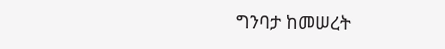ግንባታ ከመሠረት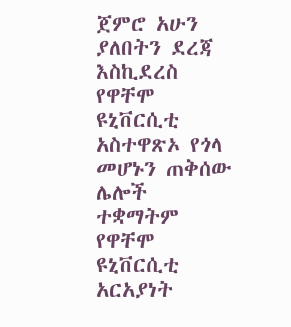ጀምሮ አሁን ያለበትን ደረጃ እስኪደረስ የዋቸሞ ዩኒቨርሲቲ አስተዋጽኦ የጎላ መሆኑን ጠቅሰው ሌሎች ተቋማትም የዋቸሞ ዩኒቨርሲቲ አርአያነት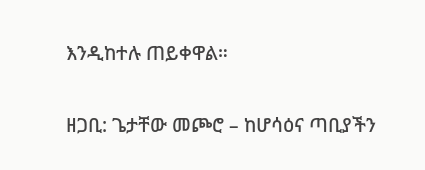እንዲከተሉ ጠይቀዋል።

ዘጋቢ: ጌታቸው መጮሮ – ከሆሳዕና ጣቢያችን